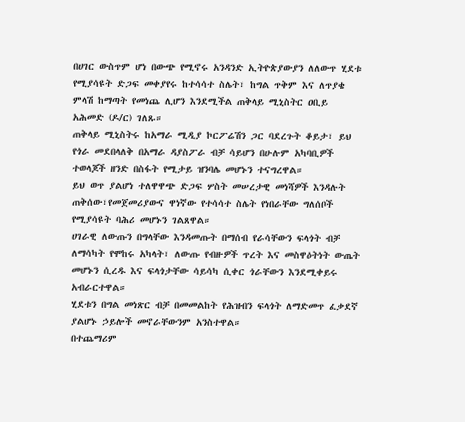በሀገር ውስጥም ሆነ በውጭ የሚኖሩ አንዳንድ ኢትዮጵያውያን ለለውጥ ሂደቱ የሚያሳዩት ድጋፍ መቀያየሩ ከተሳሳተ ስሌት፣ ከግል ጥቅም እና ለጥያቄ ምላሽ ከማጣት የመነጨ ሊሆን እንደሚችል ጠቅላይ ሚኒስትር ዐቢይ አሕመድ (ዶ/ር) ገለጹ።
ጠቅላይ ሚኒስትሩ ከአማራ ሚዲያ ኮርፖሬሽን ጋር ባደረጉት ቆይታ፣ ይህ የጎራ መደበላለቅ በአማራ ዳያስፖራ ብቻ ሳይሆን በሁሉም አካባቢዎች ተወላጆች ዘንድ በስፋት የሚታይ ዝንባሌ መሆኑን ተናግረዋል።
ይህ ወጥ ያልሆነ ተለዋዋጭ ድጋፍ ሦስት መሠረታዊ መነሻዎች እንዳሉት ጠቅሰው፣የመጀመሪያውና ዋነኛው የተሳሳተ ስሌት የነበራቸው ግለሰቦች የሚያሳዩት ባሕሪ መሆኑን ገልጸዋል።
ሀገራዊ ለውጡን በግላቸው እንዳመጡት በማሰብ የራሳቸውን ፍላጎት ብቻ ለማሳካት የሞከሩ አካላት፣ ለውጡ የብዙዎች ጥረት እና መስዋዕትነት ውጤት መሆኑን ሲረዱ እና ፍላጎታቸው ሳይሳካ ሲቀር ጎራቸውን እንደሚቀይሩ አብራርተዋል።
ሂደቱን በግል መነጽር ብቻ በመመልከት የሕዝብን ፍላጎት ለማድመጥ ፈቃደኛ ያልሆኑ ኃይሎች መኖራቸውንም አንስተዋል።
በተጨማሪም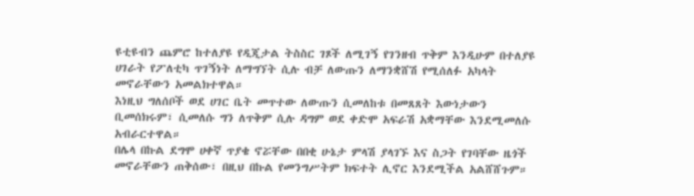ዩቲዩብን ጨምሮ ከተለያዩ የዲጂታል ትስስር ገጾች ለሚገኝ የገንዘብ ጥቅም እንዲሁም በተለያዩ ሀገራት የፖለቲካ ጥገኝነት ለማግኘት ሲሉ ብቻ ለውጡን ለማንቋሸሽ የሚሰለፉ አካላት መኖራቸውን አመልክተዋል።
እነዚህ ግለሰቦች ወደ ሀገር ቤት መጥተው ለውጡን ሲመለከቱ በመጸጸት እውነታውን ቢመሰክሩም፣ ሲመለሱ ግን ለጥቅም ሲሉ ዳግም ወደ ቀድሞ አፍራሽ አቋማቸው እንደሚመለሱ አብራርተዋል።
በሌላ በኩል ደግሞ ሀቀኛ ጥያቄ ኖሯቸው በበቂ ሁኔታ ምላሽ ያላገኙ እና ስጋት የገባቸው ዜጎች መኖራቸውን ጠቅሰው፣ በዚህ በኩል የመንግሥትም ክፍተት ሊኖር እንደሚችል አልሸሸጉም።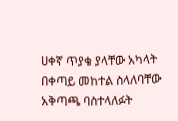ሀቀኛ ጥያቄ ያላቸው አካላት በቀጣይ መከተል ስላለባቸው አቅጣጫ ባስተላለፉት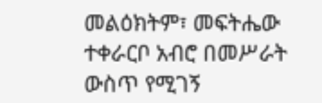መልዕክትም፣ መፍትሔው ተቀራርቦ አብሮ በመሥራት ውስጥ የሚገኝ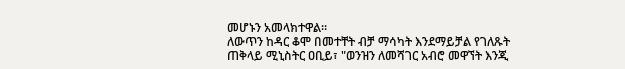መሆኑን አመላክተዋል።
ለውጥን ከዳር ቆሞ በመተቸት ብቻ ማሳካት እንደማይቻል የገለጹት ጠቅላይ ሚኒስትር ዐቢይ፣ "ወንዝን ለመሻገር አብሮ መዋኘት እንጂ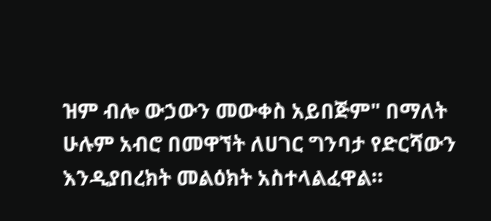ዝም ብሎ ውኃውን መውቀስ አይበጅም" በማለት ሁሉም አብሮ በመዋኘት ለሀገር ግንባታ የድርሻውን እንዲያበረክት መልዕክት አስተላልፈዋል።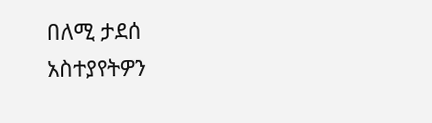በለሚ ታደሰ
አስተያየትዎን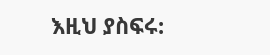እዚህ ያስፍሩ: